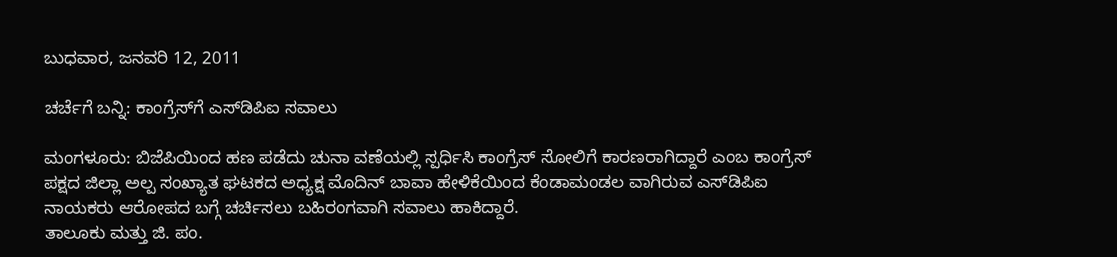ಬುಧವಾರ, ಜನವರಿ 12, 2011

ಚರ್ಚೆಗೆ ಬನ್ನಿ: ಕಾಂಗ್ರೆಸ್‌ಗೆ ಎಸ್‌ಡಿಪಿಐ ಸವಾಲು

ಮಂಗಳೂರು: ಬಿಜೆಪಿಯಿಂದ ಹಣ ಪಡೆದು ಚುನಾ ವಣೆಯಲ್ಲಿ ಸ್ಪರ್ಧಿಸಿ ಕಾಂಗ್ರೆಸ್ ಸೋಲಿಗೆ ಕಾರಣರಾಗಿದ್ದಾರೆ ಎಂಬ ಕಾಂಗ್ರೆಸ್ ಪಕ್ಷದ ಜಿಲ್ಲಾ ಅಲ್ಪ ಸಂಖ್ಯಾತ ಘಟಕದ ಅಧ್ಯಕ್ಷ ಮೊದಿನ್ ಬಾವಾ ಹೇಳಿಕೆಯಿಂದ ಕೆಂಡಾಮಂಡಲ ವಾಗಿರುವ ಎಸ್‌ಡಿಪಿಐ ನಾಯಕರು ಆರೋಪದ ಬಗ್ಗೆ ಚರ್ಚಿಸಲು ಬಹಿರಂಗವಾಗಿ ಸವಾಲು ಹಾಕಿದ್ದಾರೆ.
ತಾಲೂಕು ಮತ್ತು ಜಿ. ಪಂ.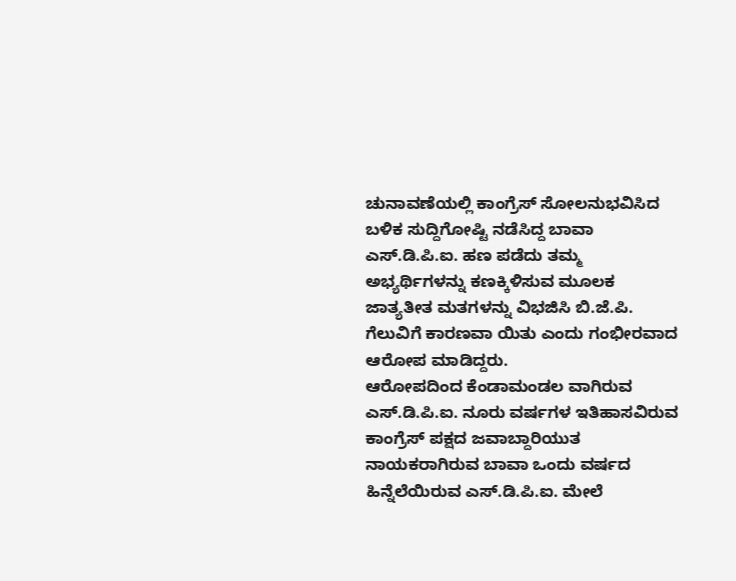ಚುನಾವಣೆಯಲ್ಲಿ ಕಾಂಗ್ರೆಸ್ ಸೋಲನುಭವಿಸಿದ ಬಳಿಕ ಸುದ್ದಿಗೋಷ್ಟಿ ನಡೆಸಿದ್ದ ಬಾವಾ ಎಸ್.ಡಿ.ಪಿ.ಐ. ಹಣ ಪಡೆದು ತಮ್ಮ ಅಭ್ಯರ್ಥಿಗಳನ್ನು ಕಣಕ್ಕಿಳಿಸುವ ಮೂಲಕ ಜಾತ್ಯತೀತ ಮತಗಳನ್ನು ವಿಭಜಿಸಿ ಬಿ.ಜೆ.ಪಿ. ಗೆಲುವಿಗೆ ಕಾರಣವಾ ಯಿತು ಎಂದು ಗಂಭೀರವಾದ ಆರೋಪ ಮಾಡಿದ್ದರು.
ಆರೋಪದಿಂದ ಕೆಂಡಾಮಂಡಲ ವಾಗಿರುವ ಎಸ್.ಡಿ.ಪಿ.ಐ. ನೂರು ವರ್ಷಗಳ ಇತಿಹಾಸವಿರುವ ಕಾಂಗ್ರೆಸ್ ಪಕ್ಷದ ಜವಾಬ್ದಾರಿಯುತ ನಾಯಕರಾಗಿರುವ ಬಾವಾ ಒಂದು ವರ್ಷದ ಹಿನ್ನೆಲೆಯಿರುವ ಎಸ್.ಡಿ.ಪಿ.ಐ. ಮೇಲೆ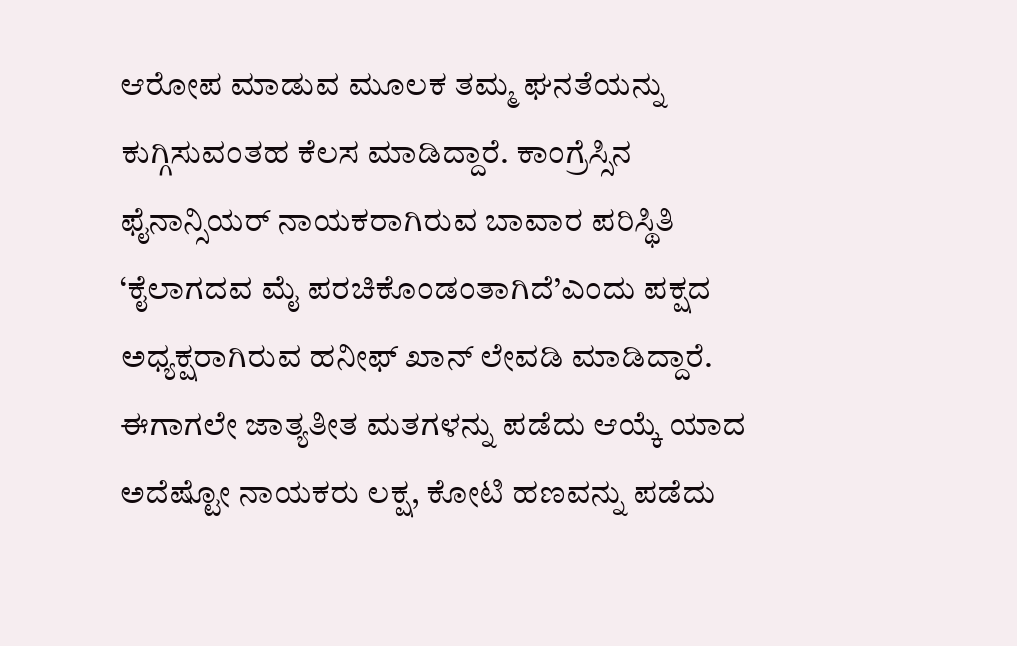ಆರೋಪ ಮಾಡುವ ಮೂಲಕ ತಮ್ಮ ಘನತೆಯನ್ನು ಕುಗ್ಗಿಸುವಂತಹ ಕೆಲಸ ಮಾಡಿದ್ದಾರೆ. ಕಾಂಗ್ರೆಸ್ಸಿನ ಫೈನಾನ್ಸಿಯರ್ ನಾಯಕರಾಗಿರುವ ಬಾವಾರ ಪರಿಸ್ಥಿತಿ ‘ಕೈಲಾಗದವ ಮೈ ಪರಚಿಕೊಂಡಂತಾಗಿದೆ’ಎಂದು ಪಕ್ಷದ ಅಧ್ಯಕ್ಷರಾಗಿರುವ ಹನೀಫ್ ಖಾನ್ ಲೇವಡಿ ಮಾಡಿದ್ದಾರೆ.
ಈಗಾಗಲೇ ಜಾತ್ಯತೀತ ಮತಗಳನ್ನು ಪಡೆದು ಆಯ್ಕೆ ಯಾದ ಅದೆಷ್ಟೋ ನಾಯಕರು ಲಕ್ಷ, ಕೋಟಿ ಹಣವನ್ನು ಪಡೆದು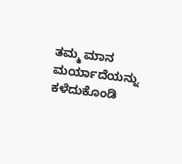ತಮ್ಮ ಮಾನ ಮರ್ಯಾದೆಯನ್ನು ಕಳೆದುಕೊಂಡಿ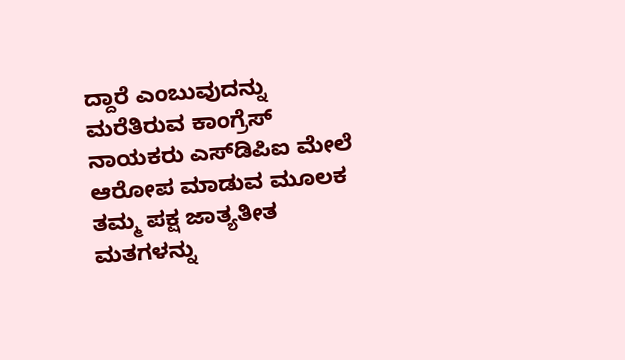ದ್ದಾರೆ ಎಂಬುವುದನ್ನು ಮರೆತಿರುವ ಕಾಂಗ್ರೆಸ್ ನಾಯಕರು ಎಸ್‌ಡಿಪಿಐ ಮೇಲೆ ಆರೋಪ ಮಾಡುವ ಮೂಲಕ ತಮ್ಮ ಪಕ್ಷ ಜಾತ್ಯತೀತ ಮತಗಳನ್ನು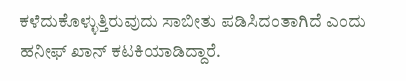ಕಳೆದುಕೊಳ್ಳುತ್ತಿರುವುದು ಸಾಬೀತು ಪಡಿಸಿದಂತಾಗಿದೆ ಎಂದು ಹನೀಫ್ ಖಾನ್ ಕಟಕಿಯಾಡಿದ್ದಾರೆ.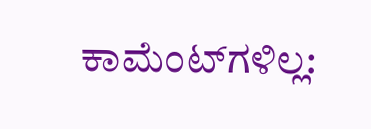ಕಾಮೆಂಟ್‌ಗಳಿಲ್ಲ: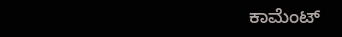ಕಾಮೆಂಟ್‌‌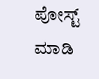ಪೋಸ್ಟ್‌ ಮಾಡಿ